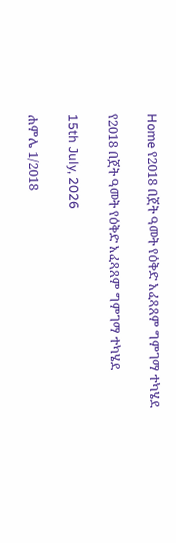Home የ2018 በጀት ዓመት የዕቅድ አፈጻጸም ግምገማ ተካሄደ

የ2018 በጀት ዓመት የዕቅድ አፈጻጸም ግምገማ ተካሄደ

15th July, 2026

ሐምሌ 1/2018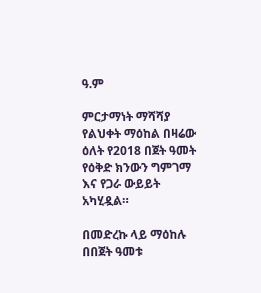ዓ.ም

ምርታማነት ማሻሻያ የልህቀት ማዕከል በዛሬው ዕለት የ2018 በጀት ዓመት የዕቅድ ክንውን ግምገማ እና የጋራ ውይይት አካሂዷል።

በመድረኩ ላይ ማዕከሉ በበጀት ዓመቱ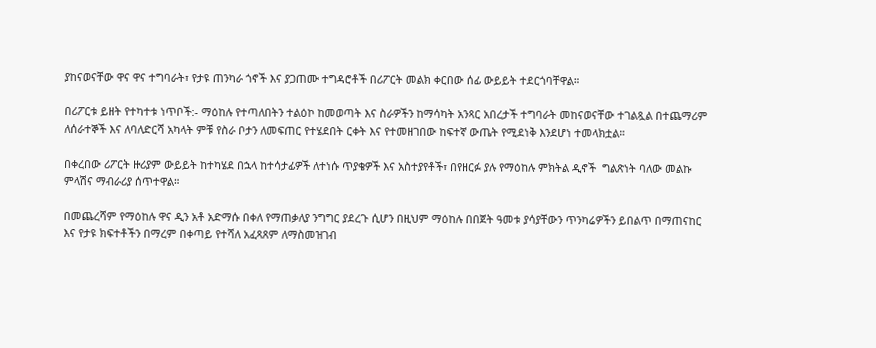ያከናወናቸው ዋና ዋና ተግባራት፣ የታዩ ጠንካራ ጎኖች እና ያጋጠሙ ተግዳሮቶች በሪፖርት መልክ ቀርበው ሰፊ ውይይት ተደርጎባቸዋል።

በሪፖርቱ ይዘት የተካተቱ ነጥቦች:- ማዕከሉ የተጣለበትን ተልዕኮ ከመወጣት እና ስራዎችን ከማሳካት አንጻር አበረታች ተግባራት መከናወናቸው ተገልጿል በተጨማሪም  ለሰራተኞች እና ለባለድርሻ አካላት ምቹ የስራ ቦታን ለመፍጠር የተሄደበት ርቀት እና የተመዘገበው ከፍተኛ ውጤት የሚደነቅ እንደሆነ ተመላክቷል።

በቀረበው ሪፖርት ዙሪያም ውይይት ከተካሄደ በኋላ ከተሳታፊዎች ለተነሱ ጥያቄዎች እና አስተያየቶች፣ በየዘርፉ ያሉ የማዕከሉ ምክትል ዲኖች  ግልጽነት ባለው መልኩ ምላሽና ማብራሪያ ሰጥተዋል።

በመጨረሻም የማዕከሉ ዋና ዲን አቶ አድማሱ በቀለ የማጠቃለያ ንግግር ያደረጉ ሲሆን በዚህም ማዕከሉ በበጀት ዓመቱ ያሳያቸውን ጥንካሬዎችን ይበልጥ በማጠናከር እና የታዩ ክፍተቶችን በማረም በቀጣይ የተሻለ አፈጻጸም ለማስመዝገብ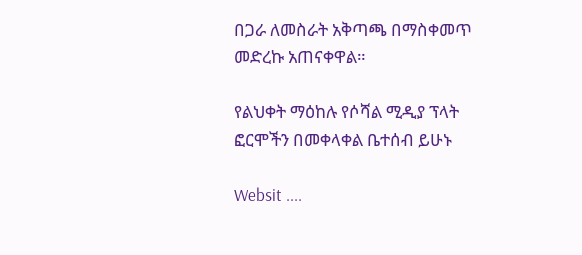በጋራ ለመስራት አቅጣጫ በማስቀመጥ መድረኩ አጠናቀዋል።

የልህቀት ማዕከሉ የሶሻል ሚዲያ ፕላት ፎርሞችን በመቀላቀል ቤተሰብ ይሁኑ

Websit ....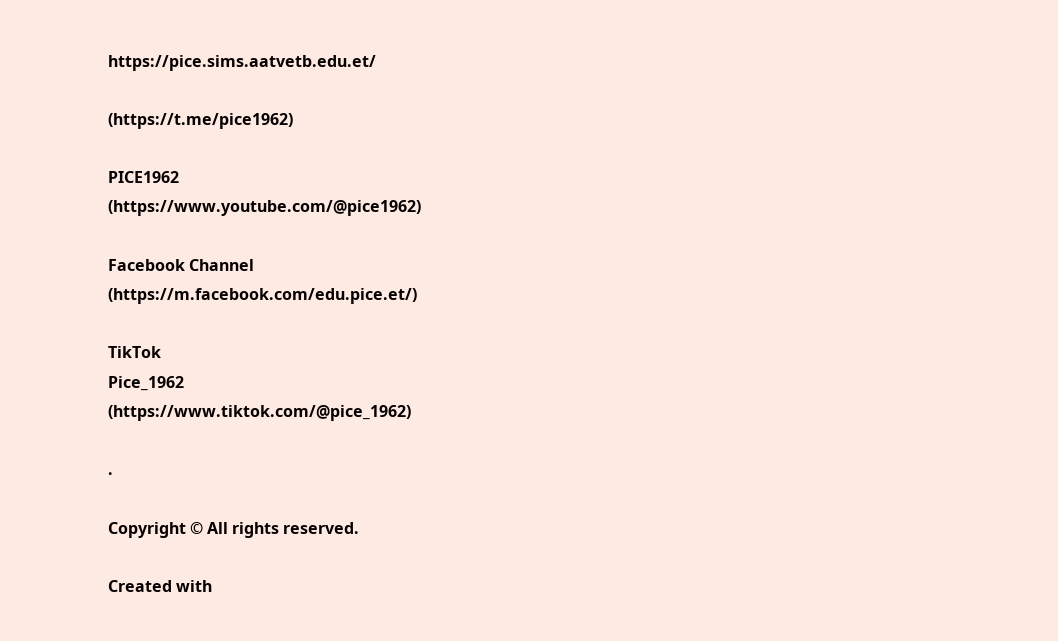https://pice.sims.aatvetb.edu.et/

(https://t.me/pice1962)

PICE1962
(https://www.youtube.com/@pice1962)

Facebook Channel
(https://m.facebook.com/edu.pice.et/)

TikTok
Pice_1962
(https://www.tiktok.com/@pice_1962)

.

Copyright © All rights reserved.

Created with